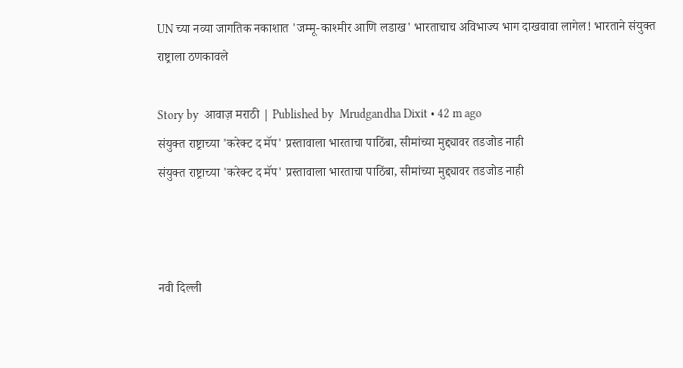UN च्या नव्या जागतिक नकाशात 'जम्मू-काश्मीर आणि लडाख' भारताचाच अविभाज्य भाग दाखवावा लागेल! भारताने संयुक्त राष्ट्राला ठणकावले

Story by  आवाज़ मराठी | Published by  Mrudgandha Dixit • 42 m ago
संयुक्त राष्ट्राच्या 'करेक्ट द मॅप' प्रस्तावाला भारताचा पाठिंबा, सीमांच्या मुद्द्यावर तडजोड नाही
संयुक्त राष्ट्राच्या 'करेक्ट द मॅप' प्रस्तावाला भारताचा पाठिंबा, सीमांच्या मुद्द्यावर तडजोड नाही



नवी दिल्ली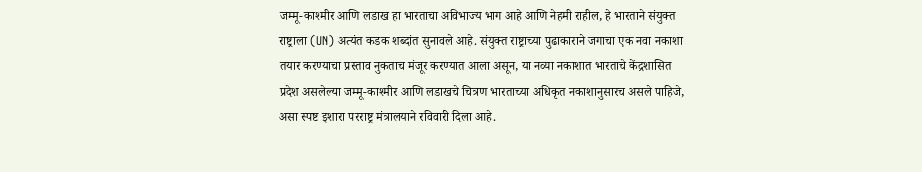जम्मू-काश्मीर आणि लडाख हा भारताचा अविभाज्य भाग आहे आणि नेहमी राहील, हे भारताने संयुक्त राष्ट्राला (UN) अत्यंत कडक शब्दांत सुनावले आहे. संयुक्त राष्ट्राच्या पुढाकाराने जगाचा एक नवा नकाशा तयार करण्याचा प्रस्ताव नुकताच मंजूर करण्यात आला असून, या नव्या नकाशात भारताचे केंद्रशासित प्रदेश असलेल्या जम्मू-काश्मीर आणि लडाखचे चित्रण भारताच्या अधिकृत नकाशानुसारच असले पाहिजे, असा स्पष्ट इशारा परराष्ट्र मंत्रालयाने रविवारी दिला आहे.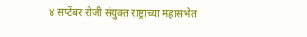४ सप्टेंबर रोजी संयुक्त राष्ट्राच्या महासभेत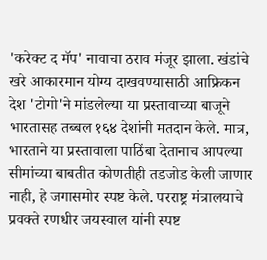'करेक्ट द मॅप' नावाचा ठराव मंजूर झाला. खंडांचे खरे आकारमान योग्य दाखवण्यासाठी आफ्रिकन देश 'टोगो'ने मांडलेल्या या प्रस्तावाच्या बाजूने भारतासह तब्बल १६४ देशांनी मतदान केले. मात्र, भारताने या प्रस्तावाला पाठिंबा देतानाच आपल्या सीमांच्या बाबतीत कोणतीही तडजोड केली जाणार नाही, हे जगासमोर स्पष्ट केले. परराष्ट्र मंत्रालयाचे प्रवक्ते रणधीर जयस्वाल यांनी स्पष्ट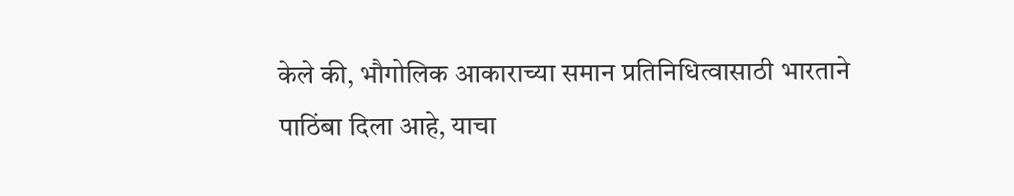केले की, भौगोलिक आकाराच्या समान प्रतिनिधित्वासाठी भारताने पाठिंबा दिला आहे, याचा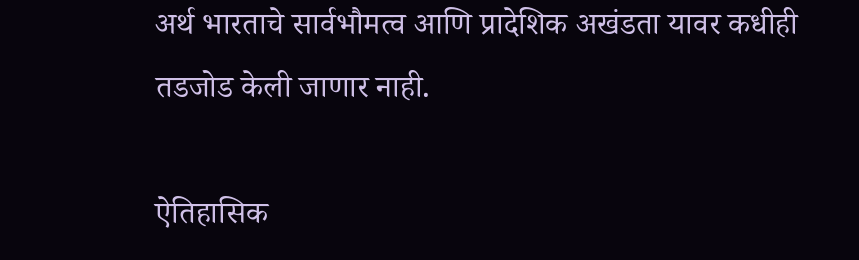अर्थ भारताचे सार्वभौमत्व आणि प्रादेशिक अखंडता यावर कधीही तडजोड केली जाणार नाही.

ऐतिहासिक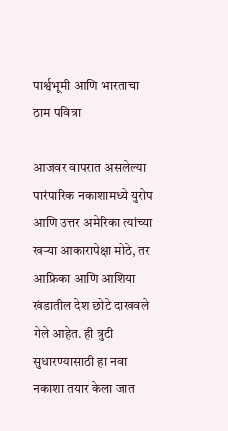पार्श्वभूमी आणि भारताचा ठाम पवित्रा

आजवर वापरात असलेल्या पारंपारिक नकाशामध्ये युरोप आणि उत्तर अमेरिका त्यांच्या खऱ्या आकारापेक्षा मोठे, तर आफ्रिका आणि आशिया खंडातील देश छोटे दाखवले गेले आहेत. ही त्रुटी सुधारण्यासाठी हा नवा नकाशा तयार केला जात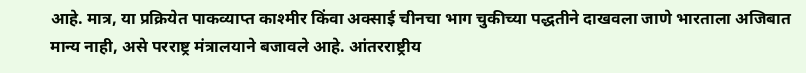आहे. मात्र, या प्रक्रियेत पाकव्याप्त काश्मीर किंवा अक्साई चीनचा भाग चुकीच्या पद्धतीने दाखवला जाणे भारताला अजिबात मान्य नाही, असे परराष्ट्र मंत्रालयाने बजावले आहे. आंतरराष्ट्रीय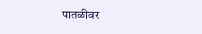पातळीवर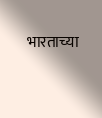भारताच्या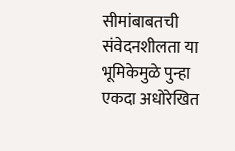सीमांबाबतची संवेदनशीलता या भूमिकेमुळे पुन्हा एकदा अधोरेखित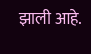झाली आहे.